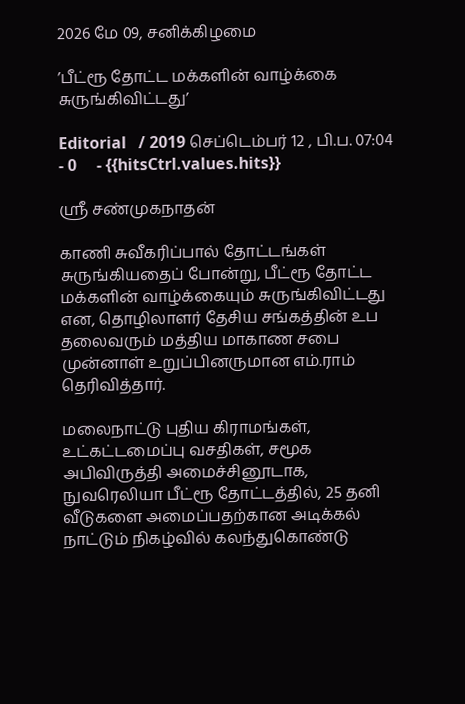2026 மே 09, சனிக்கிழமை

’பீட்ரூ தோட்ட மக்களின் வாழ்க்கை சுருங்கிவிட்டது’

Editorial   / 2019 செப்டெம்பர் 12 , பி.ப. 07:04 - 0     - {{hitsCtrl.values.hits}}

ஸ்ரீ சண்முகநாதன்

காணி சுவீகரிப்பால் தோட்டங்கள் சுருங்கியதைப் போன்று, பீட்ரூ தோட்ட மக்களின் வாழ்க்கையும் சுருங்கிவிட்டது என, தொழிலாளர் தேசிய சங்கத்தின் உப தலைவரும் மத்திய மாகாண சபை முன்னாள் உறுப்பினருமான எம்.ராம் தெரிவித்தார்.

மலைநாட்டு புதிய கிராமங்கள், உட்கட்டமைப்பு வசதிகள், சமூக அபிவிருத்தி அமைச்சினூடாக, நுவரெலியா பீட்ரூ தோட்டத்தில், 25 தனி வீடுகளை அமைப்பதற்கான அடிக்கல் நாட்டும் நிகழ்வில் கலந்துகொண்டு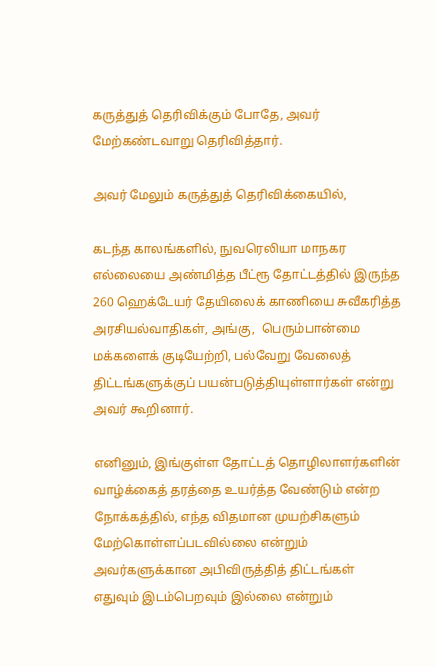கருத்துத் தெரிவிக்கும் போதே, அவர் மேற்கண்டவாறு தெரிவித்தார்.

அவர் மேலும் கருத்துத் தெரிவிக்கையில்,

கடந்த காலங்களில், நுவரெலியா மாநகர எல்லையை அண்மித்த பீட்ரூ தோட்டத்தில் இருந்த 260 ஹெக்டேயர் தேயிலைக் காணியை சுவீகரித்த அரசியல்வாதிகள், அங்கு,  பெரும்பான்மை மக்களைக் குடியேற்றி, பல்வேறு வேலைத் திட்டங்களுக்குப் பயன்படுத்தியுள்ளார்கள் என்று அவர் கூறினார்.

எனினும், இங்குள்ள தோட்டத் தொழிலாளர்களின் வாழ்க்கைத் தரத்தை உயர்த்த வேண்டும் என்ற நோக்கத்தில், எந்த விதமான முயற்சிகளும் மேற்கொள்ளப்படவில்லை என்றும் அவர்களுக்கான அபிவிருத்தித் திட்டங்கள் எதுவும் இடம்பெறவும் இல்லை என்றும்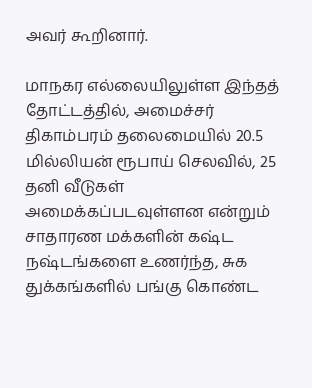அவர் கூறினார்.

மாநகர எல்லையிலுள்ள இந்தத் தோட்டத்தில், அமைச்சர் திகாம்பரம் தலைமையில் 20.5 மில்லியன் ரூபாய் செலவில், 25 தனி வீடுகள் அமைக்கப்படவுள்ளன என்றும்  சாதாரண மக்களின் கஷ்ட நஷ்டங்களை உணர்ந்த, சுக துக்கங்களில் பங்கு கொண்ட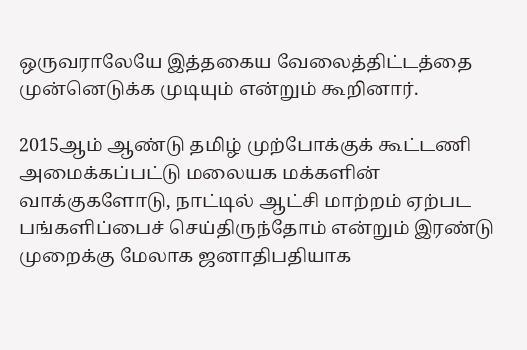ஒருவராலேயே இத்தகைய வேலைத்திட்டத்தை முன்னெடுக்க முடியும் என்றும் கூறினார்.

2015ஆம் ஆண்டு தமிழ் முற்போக்குக் கூட்டணி அமைக்கப்பட்டு மலையக மக்களின் வாக்குகளோடு, நாட்டில் ஆட்சி மாற்றம் ஏற்பட பங்களிப்பைச் செய்திருந்தோம் என்றும் இரண்டு முறைக்கு மேலாக ஜனாதிபதியாக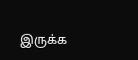இருக்க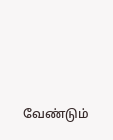வேண்டும்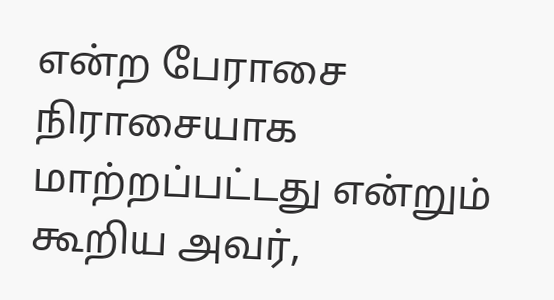என்ற பேராசை நிராசையாக மாற்றப்பட்டது என்றும் கூறிய அவர்,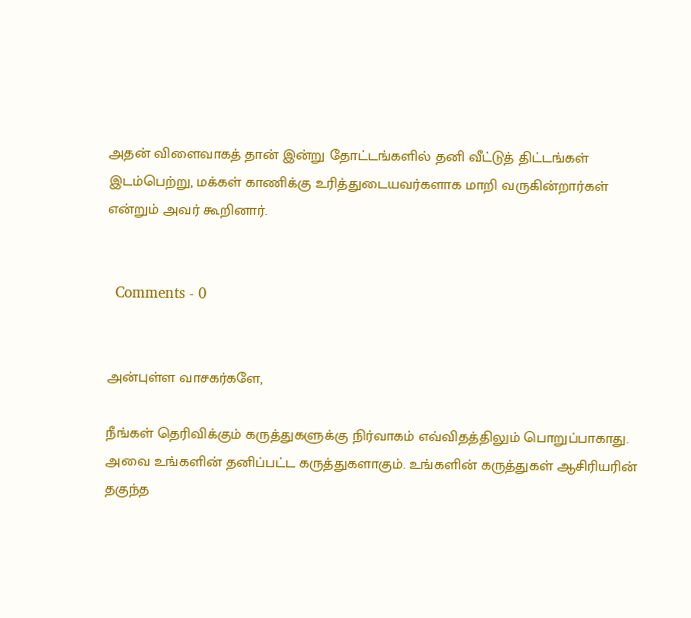அதன் விளைவாகத் தான் இன்று தோட்டங்களில் தனி வீட்டுத் திட்டங்கள் இடம்பெற்று, மக்கள் காணிக்கு உரித்துடையவர்களாக மாறி வருகின்றார்கள் என்றும் அவர் கூறினார்.


  Comments - 0


அன்புள்ள வாசகர்களே,

நீங்கள் தெரிவிக்கும் கருத்துகளுக்கு நிர்வாகம் எவ்விதத்திலும் பொறுப்பாகாது. அவை உங்களின் தனிப்பட்ட கருத்துகளாகும். உங்களின் கருத்துகள் ஆசிரியரின் தகுந்த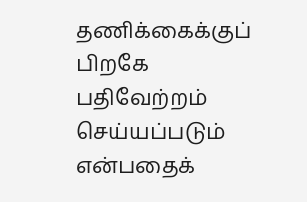தணிக்கைக்குப் பிறகே பதிவேற்றம் செய்யப்படும் என்பதைக்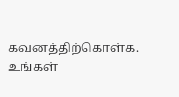கவனத்திற்கொள்க. உங்கள்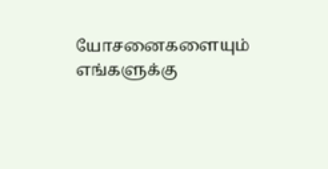யோசனைகளையும் எங்களுக்கு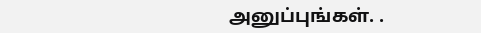அனுப்புங்கள். .